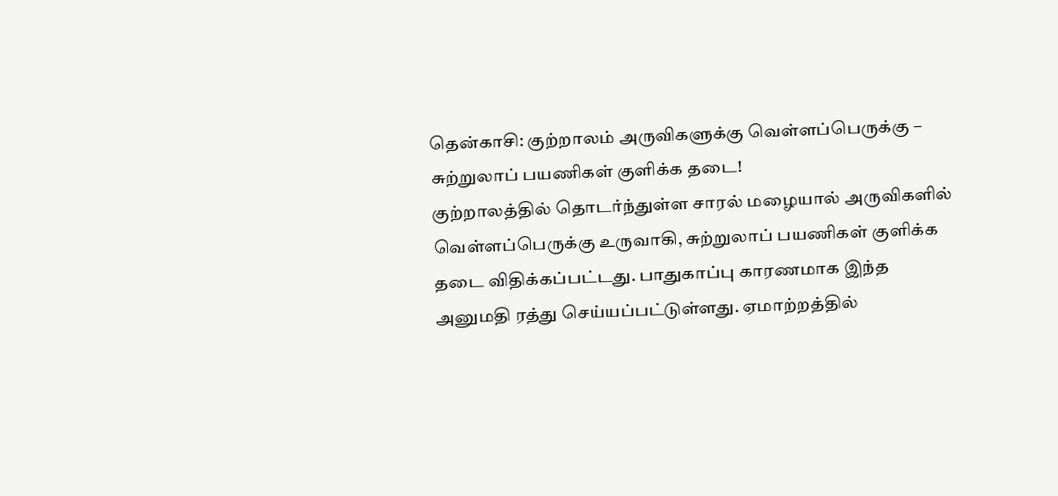தென்காசி: குற்றாலம் அருவிகளுக்கு வெள்ளப்பெருக்கு – சுற்றுலாப் பயணிகள் குளிக்க தடை!
குற்றாலத்தில் தொடர்ந்துள்ள சாரல் மழையால் அருவிகளில் வெள்ளப்பெருக்கு உருவாகி, சுற்றுலாப் பயணிகள் குளிக்க தடை விதிக்கப்பட்டது. பாதுகாப்பு காரணமாக இந்த அனுமதி ரத்து செய்யப்பட்டுள்ளது. ஏமாற்றத்தில்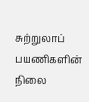சுற்றுலாப் பயணிகளின் நிலை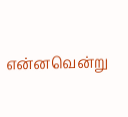என்னவென்று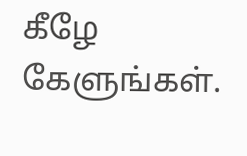கீழே கேளுங்கள்.